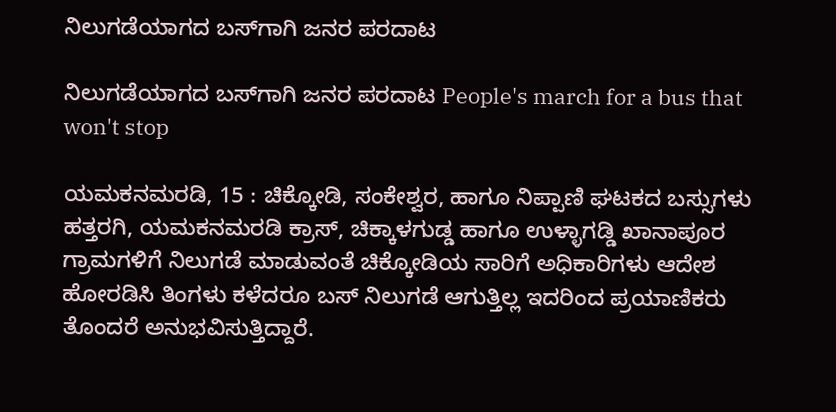ನಿಲುಗಡೆಯಾಗದ ಬಸ್‌ಗಾಗಿ ಜನರ ಪರದಾಟ

ನಿಲುಗಡೆಯಾಗದ ಬಸ್‌ಗಾಗಿ ಜನರ ಪರದಾಟ People's march for a bus that won't stop

ಯಮಕನಮರಡಿ, 15 : ಚಿಕ್ಕೋಡಿ, ಸಂಕೇಶ್ವರ, ಹಾಗೂ ನಿಪ್ಪಾಣಿ ಘಟಕದ ಬಸ್ಸುಗಳು ಹತ್ತರಗಿ, ಯಮಕನಮರಡಿ ಕ್ರಾಸ್, ಚಿಕ್ಕಾಳಗುಡ್ಡ ಹಾಗೂ ಉಳ್ಳಾಗಡ್ಡಿ ಖಾನಾಪೂರ ಗ್ರಾಮಗಳಿಗೆ ನಿಲುಗಡೆ ಮಾಡುವಂತೆ ಚಿಕ್ಕೋಡಿಯ ಸಾರಿಗೆ ಅಧಿಕಾರಿಗಳು ಆದೇಶ ಹೋರಡಿಸಿ ತಿಂಗಳು ಕಳೆದರೂ ಬಸ್ ನಿಲುಗಡೆ ಆಗುತ್ತಿಲ್ಲ ಇದರಿಂದ ಪ್ರಯಾಣಿಕರು ತೊಂದರೆ ಅನುಭವಿಸುತ್ತಿದ್ದಾರೆ.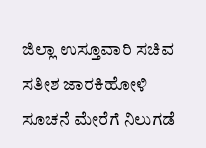ಜಿಲ್ಲಾ ಉಸ್ತೂವಾರಿ ಸಚಿವ ಸತೀಶ ಜಾರಕಿಹೋಳಿ ಸೂಚನೆ ಮೇರೆಗೆ ನಿಲುಗಡೆ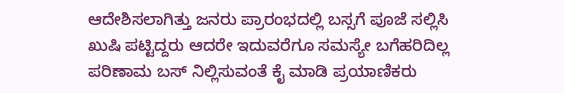ಆದೇಶಿಸಲಾಗಿತ್ತು ಜನರು ಪ್ರಾರಂಭದಲ್ಲಿ ಬಸ್ಸಗೆ ಪೂಜೆ ಸಲ್ಲಿಸಿ ಖುಷಿ ಪಟ್ಟಿದ್ದರು ಆದರೇ ಇದುವರೆಗೂ ಸಮಸ್ಯೇ ಬಗೆಹರಿದಿಲ್ಲ ಪರಿಣಾಮ ಬಸ್ ನಿಲ್ಲಿಸುವಂತೆ ಕೈ ಮಾಡಿ ಪ್ರಯಾಣಿಕರು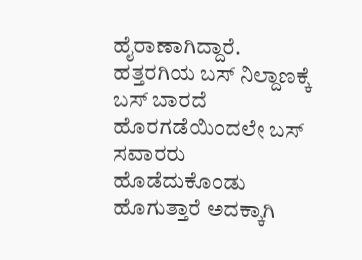ಹೈರಾಣಾಗಿದ್ದಾರೆ.  ಹತ್ತರಗಿಯ ಬಸ್ ನಿಲ್ದಾಣಕ್ಕೆ ಬಸ್ ಬಾರದೆ ಹೊರಗಡೆಯಿಂದಲೇ ಬಸ್ ಸವಾರರು ಹೊಡೆದುಕೊಂಡು ಹೊಗುತ್ತಾರೆ ಅದಕ್ಕಾಗಿ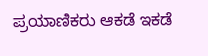ಪ್ರಯಾಣಿಕರು ಆಕಡೆ ಇಕಡೆ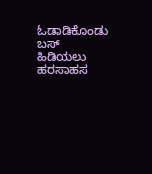ಓಡಾಡಿಕೊಂಡು ಬಸ್ ಹಿಡಿಯಲು ಹರಸಾಹಸ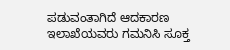ಪಡುವಂತಾಗಿದೆ ಆದಕಾರಣ ಇಲಾಖೆಯವರು ಗಮನಿಸಿ ಸೂಕ್ತ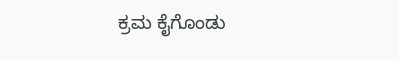ಕ್ರಮ ಕೈಗೊಂಡು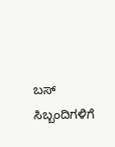ಬಸ್ ಸಿಬ್ಬಂದಿಗಳಿಗೆ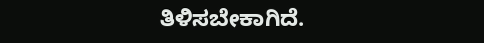ತಿಳಿಸಬೇಕಾಗಿದೆ.